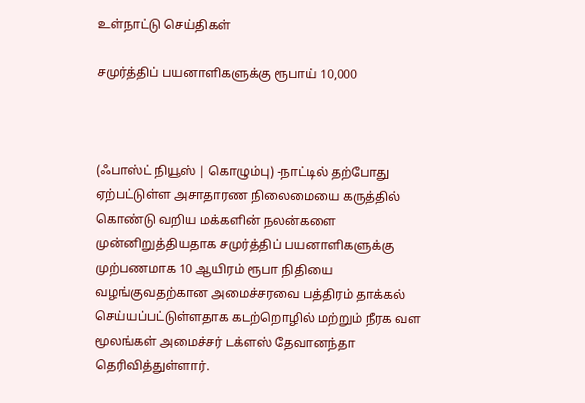உள்நாட்டு செய்திகள்

சமுர்த்திப் பயனாளிகளுக்கு ரூபாய் 10,000



(ஃபாஸ்ட் நியூஸ் | கொழும்பு) -நாட்டில் தற்போது ஏற்பட்டுள்ள அசாதாரண நிலைமையை கருத்தில் கொண்டு வறிய மக்களின் நலன்களை முன்னிறுத்தியதாக சமுர்த்திப் பயனாளிகளுக்கு முற்பணமாக 10 ஆயிரம் ரூபா நிதியை வழங்குவதற்கான அமைச்சரவை பத்திரம் தாக்கல் செய்யப்பட்டுள்ளதாக கடற்றொழில் மற்றும் நீரக வள மூலங்கள் அமைச்சர் டக்ளஸ் தேவானந்தா தெரிவித்துள்ளார்.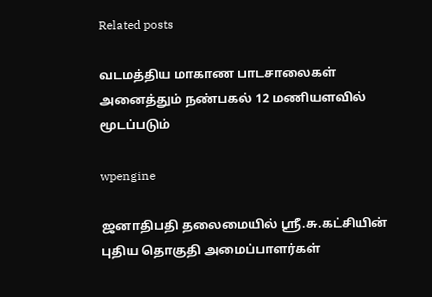Related posts

வடமத்திய மாகாண பாடசாலைகள் அனைத்தும் நண்பகல் 12 மணியளவில் மூடப்படும்

wpengine

ஜனாதிபதி தலைமையில் ஸ்ரீ.சு.கட்சியின் புதிய தொகுதி அமைப்பாளர்கள்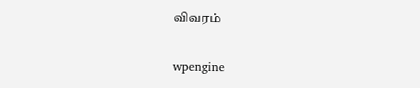விவரம்

wpengine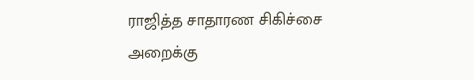ராஜித்த சாதாரண சிகிச்சை அறைக்கு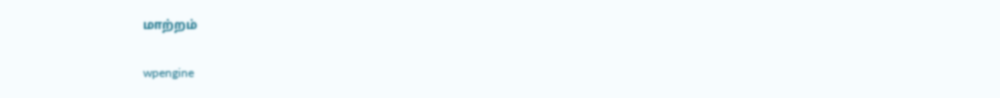மாற்றம்

wpengine